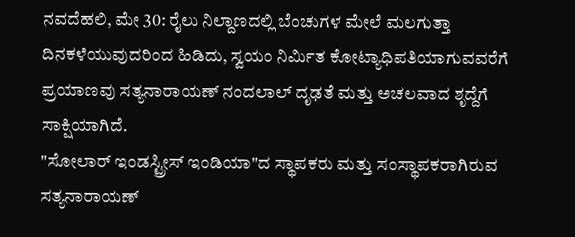ನವದೆಹಲಿ, ಮೇ 30: ರೈಲು ನಿಲ್ದಾಣದಲ್ಲಿ ಬೆಂಚುಗಳ ಮೇಲೆ ಮಲಗುತ್ತಾ ದಿನಕಳೆಯುವುದರಿಂದ ಹಿಡಿದು, ಸ್ವಯಂ ನಿರ್ಮಿತ ಕೋಟ್ಯಾಧಿಪತಿಯಾಗುವವರೆಗೆ ಪ್ರಯಾಣವು ಸತ್ಯನಾರಾಯಣ್ ನಂದಲಾಲ್ ದೃಢತೆ ಮತ್ತು ಅಚಲವಾದ ಶೃದ್ದೆಗೆ ಸಾಕ್ಷಿಯಾಗಿದೆ.
"ಸೋಲಾರ್ ಇಂಡಸ್ಟ್ರೀಸ್ ಇಂಡಿಯಾ"ದ ಸ್ಥಾಪಕರು ಮತ್ತು ಸಂಸ್ಥಾಪಕರಾಗಿರುವ ಸತ್ಯನಾರಾಯಣ್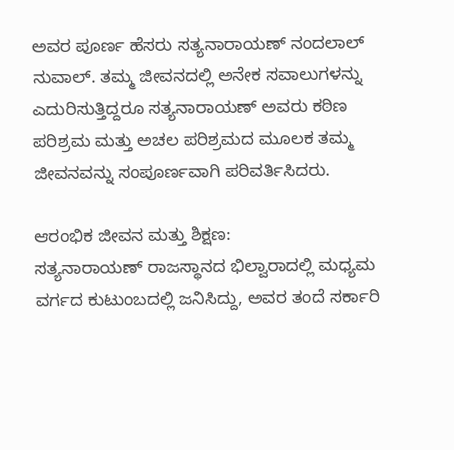ಅವರ ಪೂರ್ಣ ಹೆಸರು ಸತ್ಯನಾರಾಯಣ್ ನಂದಲಾಲ್ ನುವಾಲ್. ತಮ್ಮ ಜೀವನದಲ್ಲಿ ಅನೇಕ ಸವಾಲುಗಳನ್ನು ಎದುರಿಸುತ್ತಿದ್ದರೂ ಸತ್ಯನಾರಾಯಣ್ ಅವರು ಕಠಿಣ ಪರಿಶ್ರಮ ಮತ್ತು ಅಚಲ ಪರಿಶ್ರಮದ ಮೂಲಕ ತಮ್ಮ ಜೀವನವನ್ನು ಸಂಪೂರ್ಣವಾಗಿ ಪರಿವರ್ತಿಸಿದರು.

ಆರಂಭಿಕ ಜೀವನ ಮತ್ತು ಶಿಕ್ಷಣ:
ಸತ್ಯನಾರಾಯಣ್ ರಾಜಸ್ಥಾನದ ಭಿಲ್ವಾರಾದಲ್ಲಿ ಮಧ್ಯಮ ವರ್ಗದ ಕುಟುಂಬದಲ್ಲಿ ಜನಿಸಿದ್ದು, ಅವರ ತಂದೆ ಸರ್ಕಾರಿ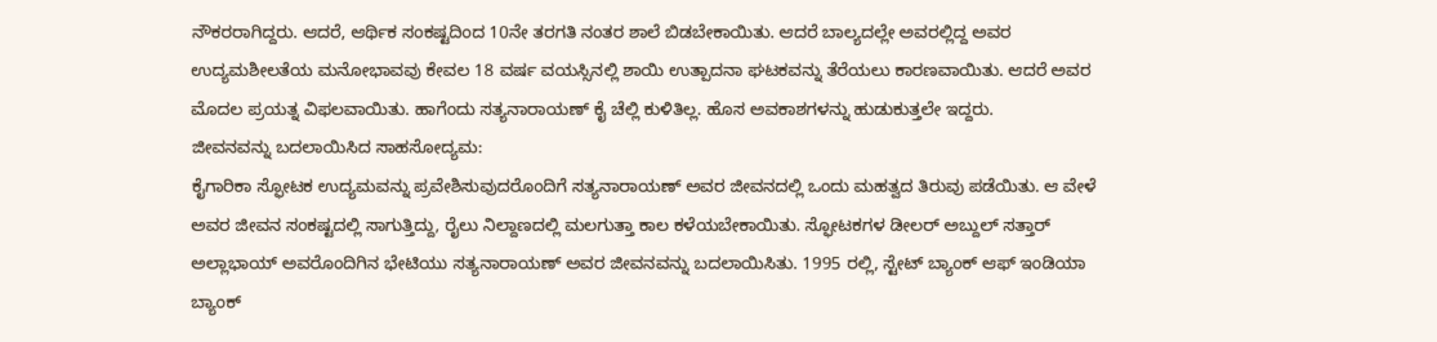ನೌಕರರಾಗಿದ್ದರು. ಆದರೆ, ಆರ್ಥಿಕ ಸಂಕಷ್ಟದಿಂದ 10ನೇ ತರಗತಿ ನಂತರ ಶಾಲೆ ಬಿಡಬೇಕಾಯಿತು. ಆದರೆ ಬಾಲ್ಯದಲ್ಲೇ ಅವರಲ್ಲಿದ್ದ ಅವರ ಉದ್ಯಮಶೀಲತೆಯ ಮನೋಭಾವವು ಕೇವಲ 18 ವರ್ಷ ವಯಸ್ಸಿನಲ್ಲಿ ಶಾಯಿ ಉತ್ಪಾದನಾ ಘಟಕವನ್ನು ತೆರೆಯಲು ಕಾರಣವಾಯಿತು. ಆದರೆ ಅವರ ಮೊದಲ ಪ್ರಯತ್ನ ವಿಫಲವಾಯಿತು. ಹಾಗೆಂದು ಸತ್ಯನಾರಾಯಣ್ ಕೈ ಚೆಲ್ಲಿ ಕುಳಿತಿಲ್ಲ. ಹೊಸ ಅವಕಾಶಗಳನ್ನು ಹುಡುಕುತ್ತಲೇ ಇದ್ದರು.
ಜೀವನವನ್ನು ಬದಲಾಯಿಸಿದ ಸಾಹಸೋದ್ಯಮ:
ಕೈಗಾರಿಕಾ ಸ್ಫೋಟಕ ಉದ್ಯಮವನ್ನು ಪ್ರವೇಶಿಸುವುದರೊಂದಿಗೆ ಸತ್ಯನಾರಾಯಣ್ ಅವರ ಜೀವನದಲ್ಲಿ ಒಂದು ಮಹತ್ವದ ತಿರುವು ಪಡೆಯಿತು. ಆ ವೇಳೆ ಅವರ ಜೀವನ ಸಂಕಷ್ಟದಲ್ಲಿ ಸಾಗುತ್ತಿದ್ದು, ರೈಲು ನಿಲ್ದಾಣದಲ್ಲಿ ಮಲಗುತ್ತಾ ಕಾಲ ಕಳೆಯಬೇಕಾಯಿತು. ಸ್ಫೋಟಕಗಳ ಡೀಲರ್ ಅಬ್ದುಲ್ ಸತ್ತಾರ್ ಅಲ್ಲಾಭಾಯ್ ಅವರೊಂದಿಗಿನ ಭೇಟಿಯು ಸತ್ಯನಾರಾಯಣ್ ಅವರ ಜೀವನವನ್ನು ಬದಲಾಯಿಸಿತು. 1995 ರಲ್ಲಿ, ಸ್ಟೇಟ್ ಬ್ಯಾಂಕ್ ಆಫ್ ಇಂಡಿಯಾ ಬ್ಯಾಂಕ್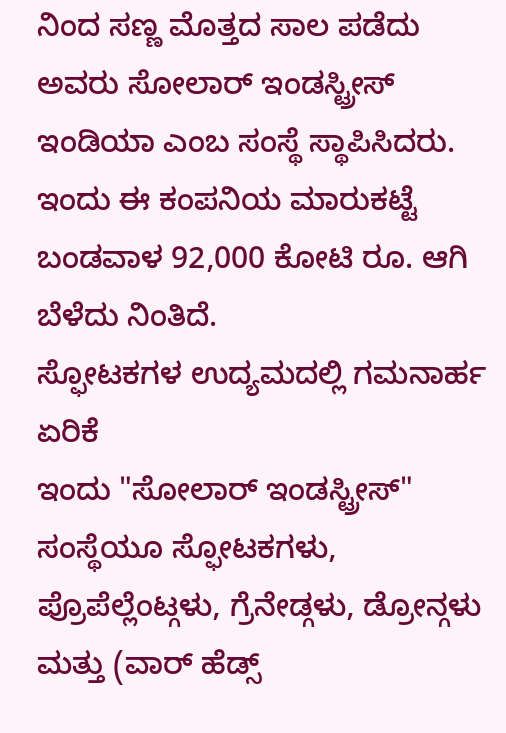ನಿಂದ ಸಣ್ಣ ಮೊತ್ತದ ಸಾಲ ಪಡೆದು ಅವರು ಸೋಲಾರ್ ಇಂಡಸ್ಟ್ರೀಸ್ ಇಂಡಿಯಾ ಎಂಬ ಸಂಸ್ಥೆ ಸ್ಥಾಪಿಸಿದರು. ಇಂದು ಈ ಕಂಪನಿಯ ಮಾರುಕಟ್ಟೆ ಬಂಡವಾಳ 92,000 ಕೋಟಿ ರೂ. ಆಗಿ ಬೆಳೆದು ನಿಂತಿದೆ.
ಸ್ಫೋಟಕಗಳ ಉದ್ಯಮದಲ್ಲಿ ಗಮನಾರ್ಹ ಏರಿಕೆ
ಇಂದು "ಸೋಲಾರ್ ಇಂಡಸ್ಟ್ರೀಸ್" ಸಂಸ್ಥೆಯೂ ಸ್ಫೋಟಕಗಳು, ಪ್ರೊಪೆಲ್ಲೆಂಟ್ಗಳು, ಗ್ರೆನೇಡ್ಗಳು, ಡ್ರೋನ್ಗಳು ಮತ್ತು (ವಾರ್ ಹೆಡ್ಸ್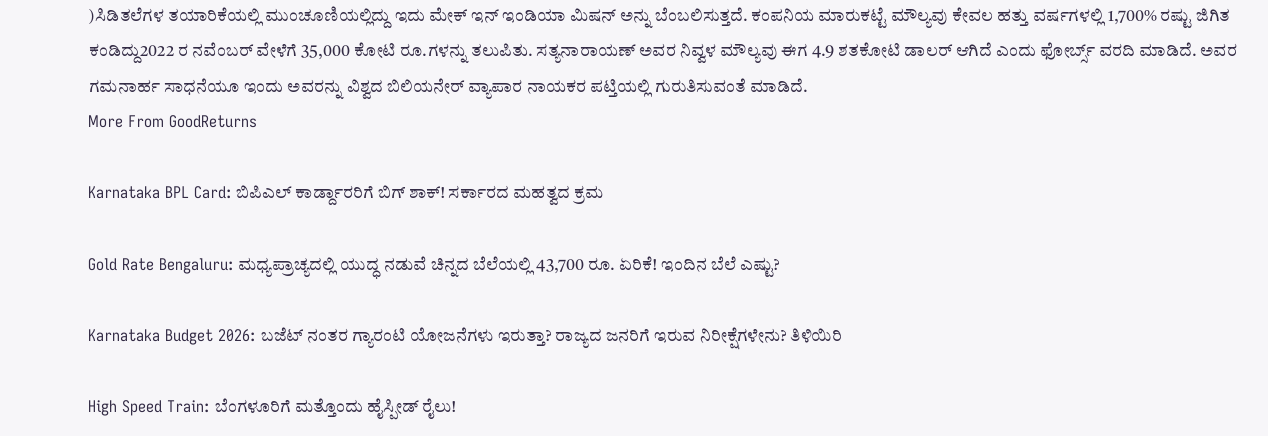)ಸಿಡಿತಲೆಗಳ ತಯಾರಿಕೆಯಲ್ಲಿ ಮುಂಚೂಣಿಯಲ್ಲಿದ್ದು ಇದು ಮೇಕ್ ಇನ್ ಇಂಡಿಯಾ ಮಿಷನ್ ಅನ್ನು ಬೆಂಬಲಿಸುತ್ತದೆ. ಕಂಪನಿಯ ಮಾರುಕಟ್ಟೆ ಮೌಲ್ಯವು ಕೇವಲ ಹತ್ತು ವರ್ಷಗಳಲ್ಲಿ 1,700% ರಷ್ಟು ಜಿಗಿತ ಕಂಡಿದ್ದು2022 ರ ನವೆಂಬರ್ ವೇಳೆಗೆ 35,000 ಕೋಟಿ ರೂ.ಗಳನ್ನು ತಲುಪಿತು. ಸತ್ಯನಾರಾಯಣ್ ಅವರ ನಿವ್ವಳ ಮೌಲ್ಯವು ಈಗ 4.9 ಶತಕೋಟಿ ಡಾಲರ್ ಆಗಿದೆ ಎಂದು ಫೋರ್ಬ್ಸ್ ವರದಿ ಮಾಡಿದೆ. ಅವರ ಗಮನಾರ್ಹ ಸಾಧನೆಯೂ ಇಂದು ಅವರನ್ನು ವಿಶ್ವದ ಬಿಲಿಯನೇರ್ ವ್ಯಾಪಾರ ನಾಯಕರ ಪಟ್ತಿಯಲ್ಲಿ ಗುರುತಿಸುವಂತೆ ಮಾಡಿದೆ.
More From GoodReturns

Karnataka BPL Card: ಬಿಪಿಎಲ್ ಕಾರ್ಡ್ದಾರರಿಗೆ ಬಿಗ್ ಶಾಕ್! ಸರ್ಕಾರದ ಮಹತ್ವದ ಕ್ರಮ

Gold Rate Bengaluru: ಮಧ್ಯಪ್ರಾಚ್ಯದಲ್ಲಿ ಯುದ್ಧ ನಡುವೆ ಚಿನ್ನದ ಬೆಲೆಯಲ್ಲಿ 43,700 ರೂ. ಏರಿಕೆ! ಇಂದಿನ ಬೆಲೆ ಎಷ್ಟು?

Karnataka Budget 2026: ಬಜೆಟ್ ನಂತರ ಗ್ಯಾರಂಟಿ ಯೋಜನೆಗಳು ಇರುತ್ತಾ? ರಾಜ್ಯದ ಜನರಿಗೆ ಇರುವ ನಿರೀಕ್ಷೆಗಳೇನು? ತಿಳಿಯಿರಿ

High Speed Train: ಬೆಂಗಳೂರಿಗೆ ಮತ್ತೊಂದು ಹೈಸ್ಪೀಡ್ ರೈಲು!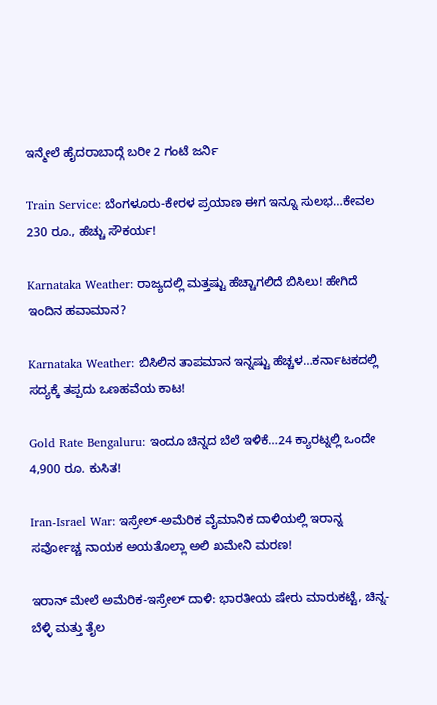ಇನ್ಮೇಲೆ ಹೈದರಾಬಾದ್ಗೆ ಬರೀ 2 ಗಂಟೆ ಜರ್ನಿ

Train Service: ಬೆಂಗಳೂರು-ಕೇರಳ ಪ್ರಯಾಣ ಈಗ ಇನ್ನೂ ಸುಲಭ…ಕೇವಲ 230 ರೂ., ಹೆಚ್ಚು ಸೌಕರ್ಯ!

Karnataka Weather: ರಾಜ್ಯದಲ್ಲಿ ಮತ್ತಷ್ಟು ಹೆಚ್ಚಾಗಲಿದೆ ಬಿಸಿಲು! ಹೇಗಿದೆ ಇಂದಿನ ಹವಾಮಾನ?

Karnataka Weather: ಬಿಸಿಲಿನ ತಾಪಮಾನ ಇನ್ನಷ್ಟು ಹೆಚ್ಚಳ…ಕರ್ನಾಟಕದಲ್ಲಿ ಸದ್ಯಕ್ಕೆ ತಪ್ಪದು ಒಣಹವೆಯ ಕಾಟ!

Gold Rate Bengaluru: ಇಂದೂ ಚಿನ್ನದ ಬೆಲೆ ಇಳಿಕೆ…24 ಕ್ಯಾರಟ್ನಲ್ಲಿ ಒಂದೇ 4,900 ರೂ. ಕುಸಿತ!

Iran-Israel War: ಇಸ್ರೇಲ್-ಅಮೆರಿಕ ವೈಮಾನಿಕ ದಾಳಿಯಲ್ಲಿ ಇರಾನ್ನ ಸರ್ವೋಚ್ಚ ನಾಯಕ ಅಯತೊಲ್ಲಾ ಅಲಿ ಖಮೇನಿ ಮರಣ!

ಇರಾನ್ ಮೇಲೆ ಅಮೆರಿಕ-ಇಸ್ರೇಲ್ ದಾಳಿ: ಭಾರತೀಯ ಷೇರು ಮಾರುಕಟ್ಟೆ, ಚಿನ್ನ-ಬೆಳ್ಳಿ ಮತ್ತು ತೈಲ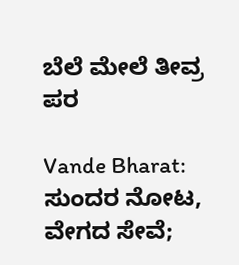ಬೆಲೆ ಮೇಲೆ ತೀವ್ರ ಪರ

Vande Bharat: ಸುಂದರ ನೋಟ, ವೇಗದ ಸೇವೆ;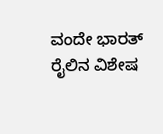ವಂದೇ ಭಾರತ್ ರೈಲಿನ ವಿಶೇಷ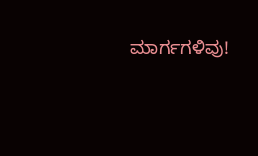ಮಾರ್ಗಗಳಿವು!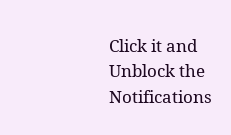Click it and Unblock the Notifications